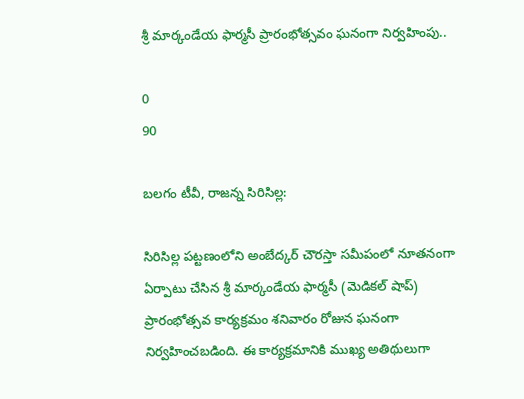శ్రీ మార్కండేయ ఫార్మసీ ప్రారంభోత్సవం ఘనంగా నిర్వహింపు..

0
90

బలగం టీవీ, రాజన్న సిరిసిల్ల:

సిరిసిల్ల పట్టణంలోని అంబేద్కర్ చౌరస్తా సమీపంలో నూతనంగా ఏర్పాటు చేసిన శ్రీ మార్కండేయ ఫార్మసీ (మెడికల్ షాప్) ప్రారంభోత్సవ కార్యక్రమం శనివారం రోజున ఘనంగా నిర్వహించబడింది. ఈ కార్యక్రమానికి ముఖ్య అతిథులుగా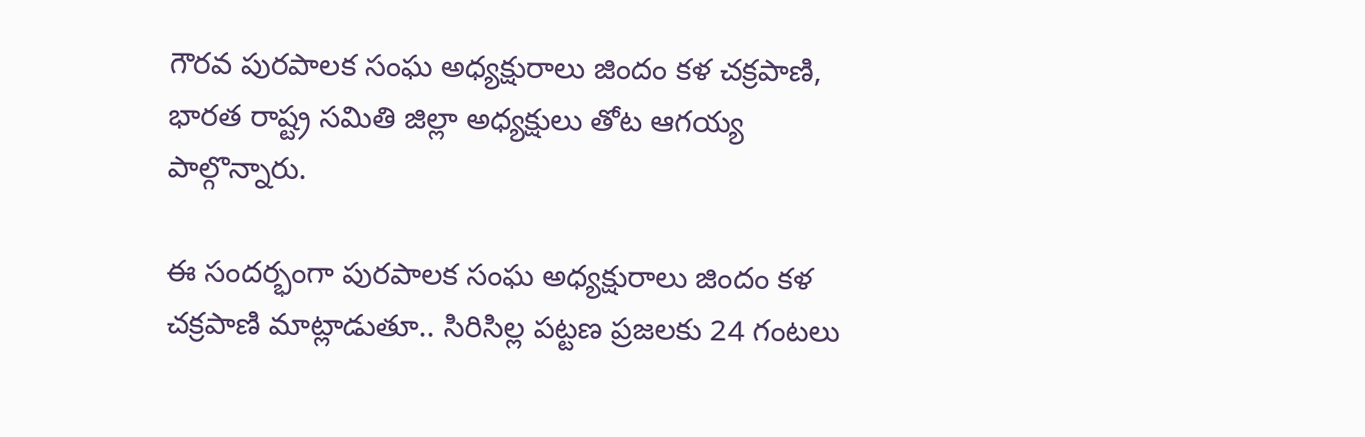గౌరవ పురపాలక సంఘ అధ్యక్షురాలు జిందం కళ చక్రపాణి, భారత రాష్ట్ర సమితి జిల్లా అధ్యక్షులు తోట ఆగయ్య పాల్గొన్నారు.

ఈ సందర్భంగా పురపాలక సంఘ అధ్యక్షురాలు జిందం కళ చక్రపాణి మాట్లాడుతూ.. సిరిసిల్ల పట్టణ ప్రజలకు 24 గంటలు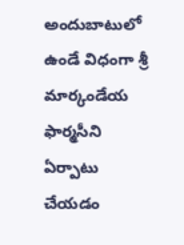అందుబాటులో ఉండే విధంగా శ్రీ మార్కండేయ ఫార్మసీని ఏర్పాటు చేయడం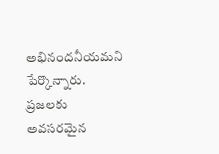అభినందనీయమని పేర్కొన్నారు. ప్రజలకు అవసరమైన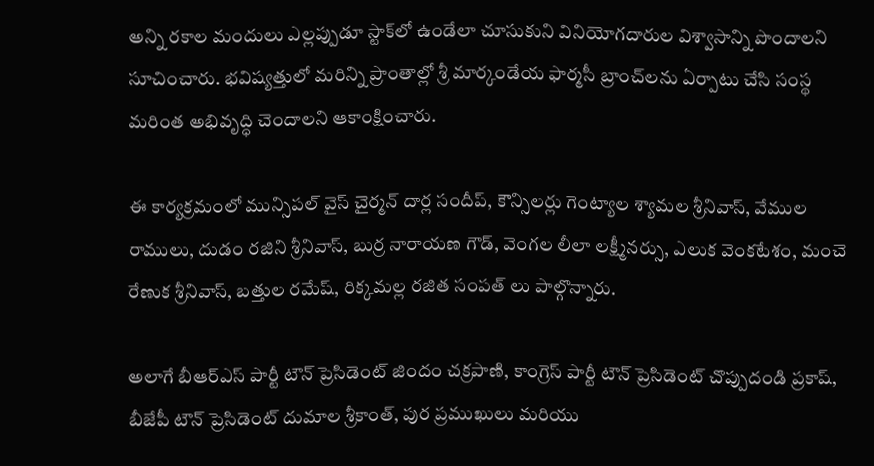అన్ని రకాల మందులు ఎల్లప్పుడూ స్టాక్‌లో ఉండేలా చూసుకుని వినియోగదారుల విశ్వాసాన్ని పొందాలని సూచించారు. భవిష్యత్తులో మరిన్ని ప్రాంతాల్లో శ్రీ మార్కండేయ ఫార్మసీ బ్రాంచ్‌లను ఏర్పాటు చేసి సంస్థ మరింత అభివృద్ధి చెందాలని ఆకాంక్షించారు.

ఈ కార్యక్రమంలో మున్సిపల్ వైస్ చైర్మన్ దార్ల సందీప్, కౌన్సిలర్లు గెంట్యాల శ్యామల శ్రీనివాస్, వేముల రాములు, దుడం రజిని శ్రీనివాస్, బుర్ర నారాయణ గౌడ్, వెంగల లీలా లక్ష్మీనర్సు, ఎలుక వెంకటేశం, మంచె రేణుక శ్రీనివాస్, బత్తుల రమేష్, రిక్కమల్ల రజిత సంపత్ లు పాల్గొన్నారు.

అలాగే బీఆర్ఎస్ పార్టీ టౌన్ ప్రెసిడెంట్ జిందం చక్రపాణి, కాంగ్రెస్ పార్టీ టౌన్ ప్రెసిడెంట్ చొప్పుదండి ప్రకాష్, బీజేపీ టౌన్ ప్రెసిడెంట్ దుమాల శ్రీకాంత్, పుర ప్రముఖులు మరియు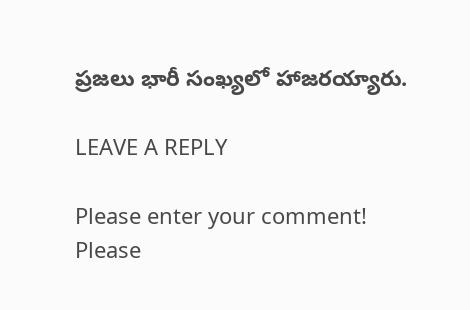ప్రజలు భారీ సంఖ్యలో హాజరయ్యారు.

LEAVE A REPLY

Please enter your comment!
Please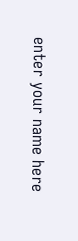enter your name here